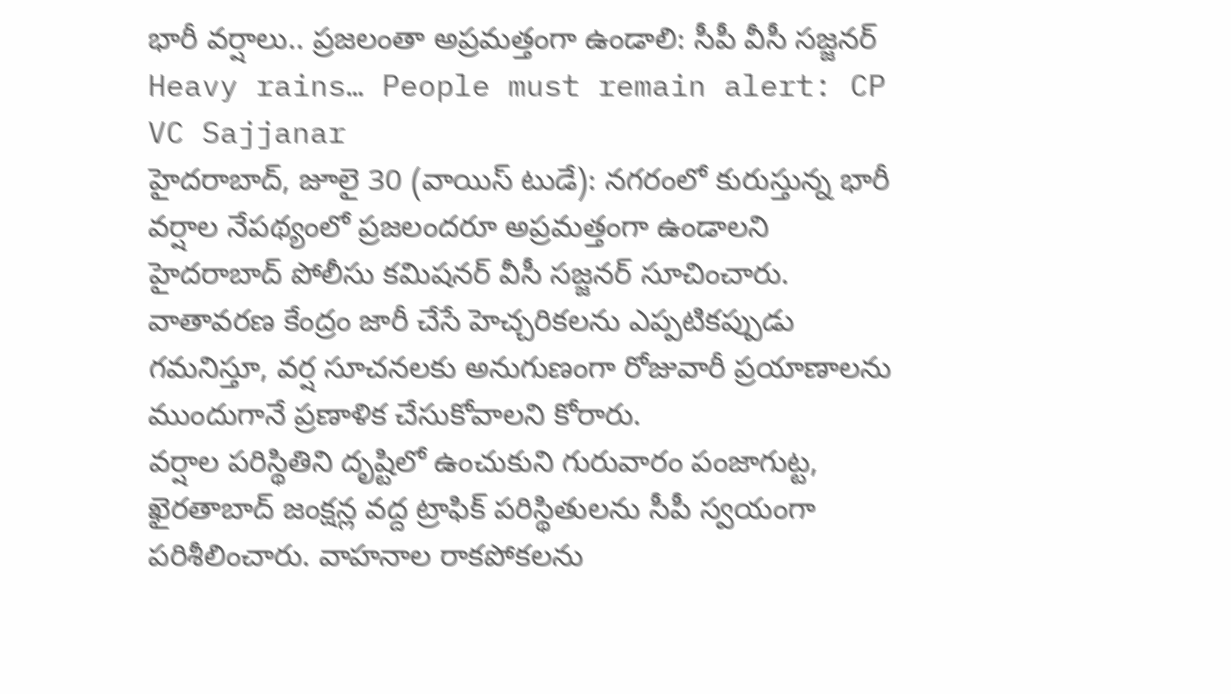భారీ వర్షాలు.. ప్రజలంతా అప్రమత్తంగా ఉండాలి: సీపీ వీసీ సజ్జనర్
Heavy rains… People must remain alert: CP VC Sajjanar
హైదరాబాద్, జూలై 30 (వాయిస్ టుడే): నగరంలో కురుస్తున్న భారీ వర్షాల నేపథ్యంలో ప్రజలందరూ అప్రమత్తంగా ఉండాలని హైదరాబాద్ పోలీసు కమిషనర్ వీసీ సజ్జనర్ సూచించారు. వాతావరణ కేంద్రం జారీ చేసే హెచ్చరికలను ఎప్పటికప్పుడు గమనిస్తూ, వర్ష సూచనలకు అనుగుణంగా రోజువారీ ప్రయాణాలను ముందుగానే ప్రణాళిక చేసుకోవాలని కోరారు.
వర్షాల పరిస్థితిని దృష్టిలో ఉంచుకుని గురువారం పంజాగుట్ట, ఖైరతాబాద్ జంక్షన్ల వద్ద ట్రాఫిక్ పరిస్థితులను సీపీ స్వయంగా పరిశీలించారు. వాహనాల రాకపోకలను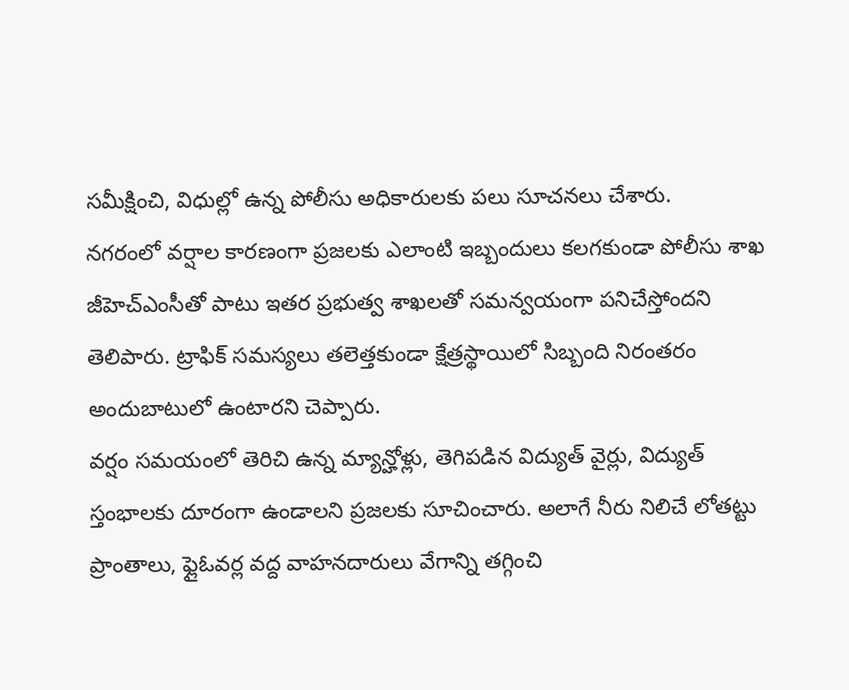సమీక్షించి, విధుల్లో ఉన్న పోలీసు అధికారులకు పలు సూచనలు చేశారు.
నగరంలో వర్షాల కారణంగా ప్రజలకు ఎలాంటి ఇబ్బందులు కలగకుండా పోలీసు శాఖ జీహెచ్ఎంసీతో పాటు ఇతర ప్రభుత్వ శాఖలతో సమన్వయంగా పనిచేస్తోందని తెలిపారు. ట్రాఫిక్ సమస్యలు తలెత్తకుండా క్షేత్రస్థాయిలో సిబ్బంది నిరంతరం అందుబాటులో ఉంటారని చెప్పారు.
వర్షం సమయంలో తెరిచి ఉన్న మ్యాన్హోళ్లు, తెగిపడిన విద్యుత్ వైర్లు, విద్యుత్ స్తంభాలకు దూరంగా ఉండాలని ప్రజలకు సూచించారు. అలాగే నీరు నిలిచే లోతట్టు ప్రాంతాలు, ఫ్లైఓవర్ల వద్ద వాహనదారులు వేగాన్ని తగ్గించి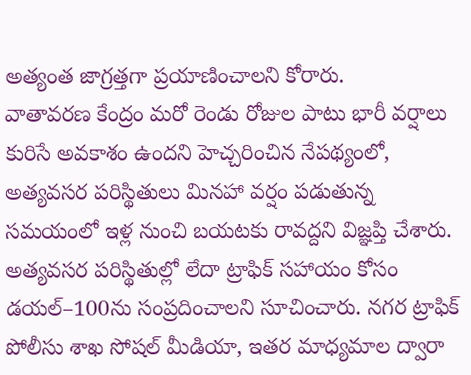అత్యంత జాగ్రత్తగా ప్రయాణించాలని కోరారు.
వాతావరణ కేంద్రం మరో రెండు రోజుల పాటు భారీ వర్షాలు కురిసే అవకాశం ఉందని హెచ్చరించిన నేపథ్యంలో, అత్యవసర పరిస్థితులు మినహా వర్షం పడుతున్న సమయంలో ఇళ్ల నుంచి బయటకు రావద్దని విజ్ఞప్తి చేశారు.
అత్యవసర పరిస్థితుల్లో లేదా ట్రాఫిక్ సహాయం కోసం డయల్–100ను సంప్రదించాలని సూచించారు. నగర ట్రాఫిక్ పోలీసు శాఖ సోషల్ మీడియా, ఇతర మాధ్యమాల ద్వారా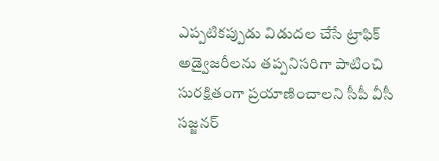ఎప్పటికప్పుడు విడుదల చేసే ట్రాఫిక్ అడ్వైజరీలను తప్పనిసరిగా పాటించి సురక్షితంగా ప్రయాణించాలని సీపీ వీసీ సజ్జనర్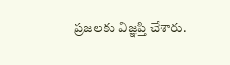ప్రజలకు విజ్ఞప్తి చేశారు.